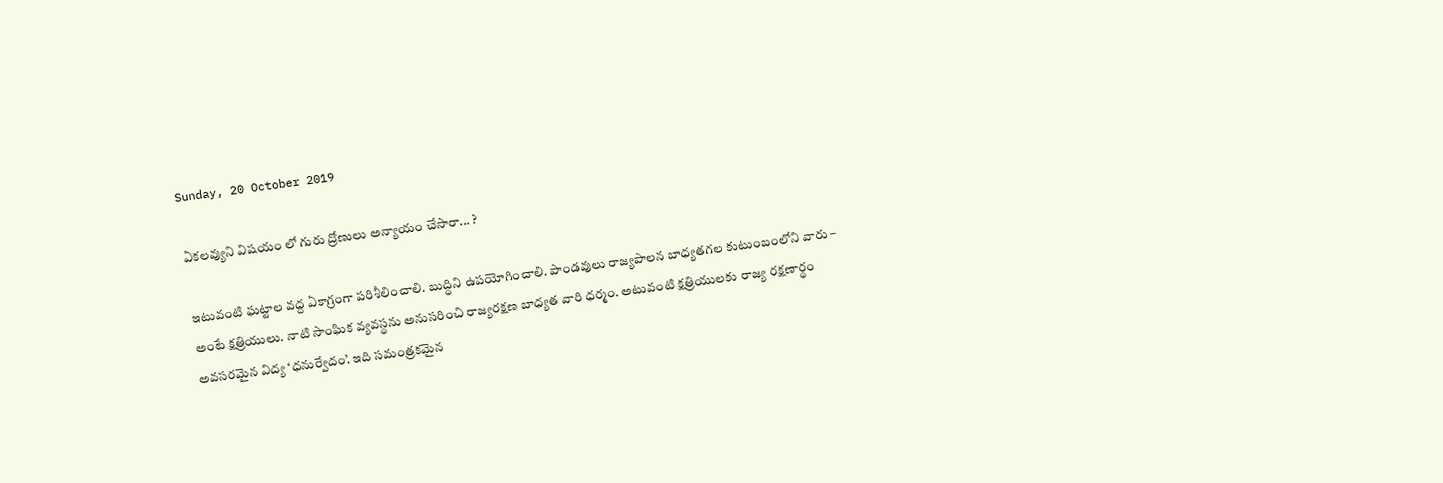Sunday, 20 October 2019

ఏకలవ్యుని విషయం లో గురు ద్రోణులు అన్యాయం చేసారా... ?

ఇటువంటి ఘట్టాల వద్ద ఏకాగ్రంగా పరిశీలించాలి. బుద్ధిని ఉపయోగించాలి. పాండవులు రాజ్యపాలన బాధ్యతగల కుటుంబంలోని వారు – అంటే క్షత్రియులు. నాటి సాంఘిక వ్యవస్థను అనుసరించి రాజ్యరక్షణ బాధ్యత వారి ధర్మం. అటువంటి క్షత్రియులకు రాజ్య రక్షణార్థం అవసరమైన విద్య ‘ధనుర్వేదం’. ఇది సమంత్రకమైన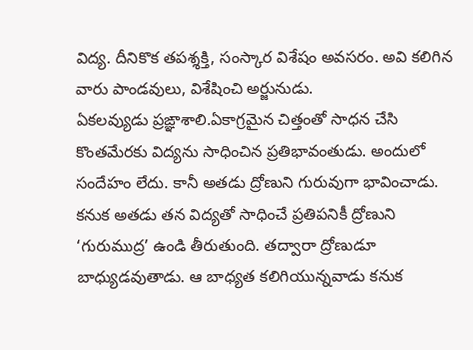విద్య. దీనికొక తపశ్శక్తి, సంస్కార విశేషం అవసరం. అవి కలిగిన వారు పాండవులు, విశేషించి అర్జునుడు.
ఏకలవ్యుడు ప్రఙ్ఞాశాలి.ఏకాగ్రమైన చిత్తంతో సాధన చేసి కొంతమేరకు విద్యను సాధించిన ప్రతిభావంతుడు. అందులో సందేహం లేదు. కానీ అతడు ద్రోణుని గురువుగా భావించాడు. కనుక అతడు తన విద్యతో సాధించే ప్రతిపనికీ ద్రోణుని ‘గురుముద్ర’ ఉండి తీరుతుంది. తద్వారా ద్రోణుడూ బాధ్యుడవుతాడు. ఆ బాధ్యత కలిగియున్నవాడు కనుక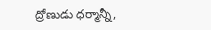ద్రోణుడు ధర్మాన్నీ,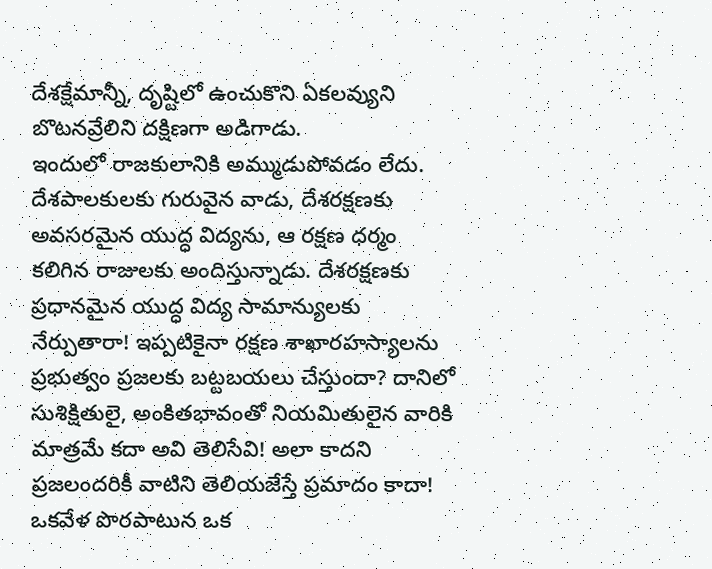దేశక్షేమాన్నీ, దృష్టిలో ఉంచుకొని ఏకలవ్యుని బొటనవ్రేలిని దక్షిణగా అడిగాడు.
ఇందులో రాజకులానికి అమ్ముడుపోవడం లేదు. దేశపాలకులకు గురువైన వాడు, దేశరక్షణకు అవసరమైన యుద్ధ విద్యను, ఆ రక్షణ ధర్మం కలిగిన రాజులకు అందిస్తున్నాడు. దేశరక్షణకు ప్రధానమైన యుద్ధ విద్య సామాన్యులకు నేర్పుతారా! ఇప్పటికైనా రక్షణ శాఖారహస్యాలను ప్రభుత్వం ప్రజలకు బట్టబయలు చేస్తుందా? దానిలో సుశిక్షితులై, అంకితభావంతో నియమితులైన వారికి మాత్రమే కదా అవి తెలిసేవి! అలా కాదని ప్రజలందరికీ వాటిని తెలియజేస్తే ప్రమాదం కాదా!
ఒకవేళ పొరపాటున ఒక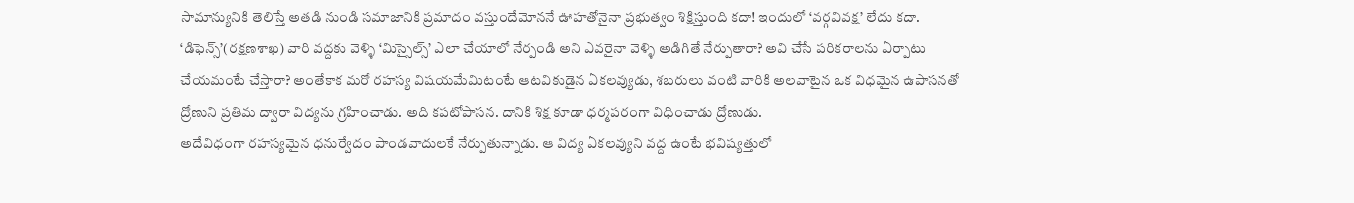సామాన్యునికి తెలిస్తే అతడి నుండి సమాజానికి ప్రమాదం వస్తుందేమోననే ఊహతోనైనా ప్రభుత్వం శిక్షిస్తుంది కదా! ఇందులో ‘వర్గవివక్ష’ లేదు కదా. ‘డిఫెన్స్’(రక్షణశాఖ) వారి వద్దకు వెళ్ళి ‘మిస్సైల్స్’ ఎలా చేయాలో నేర్పండి అని ఎవరైనా వెళ్ళి అడిగితే నేర్పుతారా? అవి చేసే పరికరాలను ఏర్పాటు చేయమంటే చేస్తారా? అంతేకాక మరో రహస్య విషయమేమిటంటే ఆటవికుడైన ఏకలవ్యుడు, శబరులు వంటి వారికి అలవాటైన ఒక విధమైన ఉపాసనతో ద్రోణుని ప్రతిమ ద్వారా విద్యను గ్రహించాడు. అది కపటోపాసన. దానికి శిక్ష కూడా ధర్మపరంగా విధించాడు ద్రోణుడు.
అదేవిధంగా రహస్యమైన ధనుర్వేదం పాండవాదులకే నేర్పుతున్నాడు. ఆ విద్య ఏకలవ్యుని వద్ద ఉంటే భవిష్యత్తులో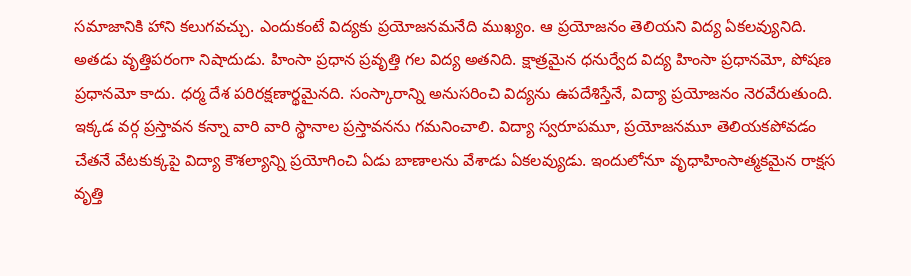సమాజానికి హాని కలుగవచ్చు. ఎందుకంటే విద్యకు ప్రయోజనమనేది ముఖ్యం. ఆ ప్రయోజనం తెలియని విద్య ఏకలవ్యునిది. అతడు వృత్తిపరంగా నిషాదుడు. హింసా ప్రధాన ప్రవృత్తి గల విద్య అతనిది. క్షాత్రమైన ధనుర్వేద విద్య హింసా ప్రధానమో, పోషణ ప్రధానమో కాదు. ధర్మ దేశ పరిరక్షణార్థమైనది. సంస్కారాన్ని అనుసరించి విద్యను ఉపదేశిస్తేనే, విద్యా ప్రయోజనం నెరవేరుతుంది. ఇక్కడ వర్గ ప్రస్తావన కన్నా వారి వారి స్థానాల ప్రస్తావనను గమనించాలి. విద్యా స్వరూపమూ, ప్రయోజనమూ తెలియకపోవడం చేతనే వేటకుక్కపై విద్యా కౌశల్యాన్ని ప్రయోగించి ఏడు బాణాలను వేశాడు ఏకలవ్యుడు. ఇందులోనూ వృధాహింసాత్మకమైన రాక్షస వృత్తి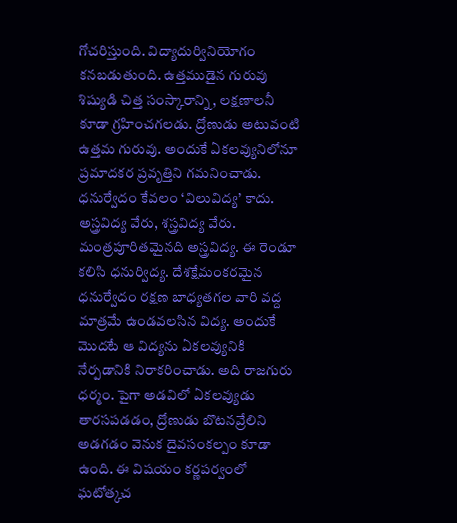గోచరిస్తుంది. విద్యాదుర్వినియోగం కనబడుతుంది. ఉత్తముడైన గురువు శిష్యుడి చిత్త సంస్కారాన్ని, లక్షణాలనీ కూడా గ్రహించగలడు. ద్రోణుడు అటువంటి ఉత్తమ గురువు. అందుకే ఏకలవ్యునిలోనూ ప్రమాదకర ప్రవృత్తిని గమనించాడు. ధనుర్వేదం కేవలం ‘విలువిద్య’ కాదు. అస్త్రవిద్య వేరు, శస్త్రవిద్య వేరు. మంత్రపూరితమైనది అస్త్రవిద్య. ఈ రెండూ కలిసి ధనుర్విద్య. దేశక్షేమంకరమైన ధనుర్వేదం రక్షణ బాధ్యతగల వారి వద్ద మాత్రమే ఉండవలసిన విద్య. అందుకే మొదటే ఆ విద్యను ఏకలవ్యునికి నేర్పడానికి నిరాకరించాడు. అది రాజగురు ధర్మం. పైగా అడవిలో ఏకలవ్యుడు తారసపడడం, ద్రోణుడు బొటనవ్రేలిని అడగడం వెనుక దైవసంకల్పం కూడా ఉంది. ఈ విషయం కర్ణపర్వంలో ఘటోత్కచ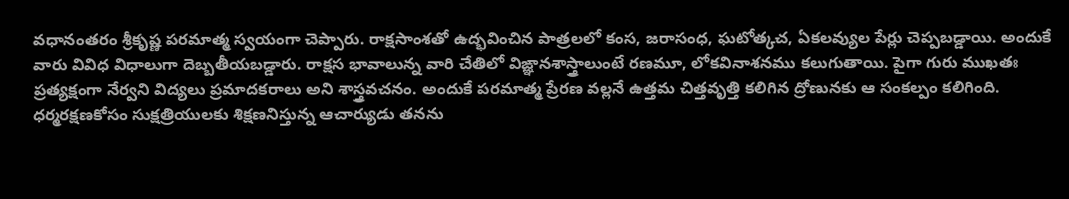వధానంతరం శ్రీకృష్ణ పరమాత్మ స్వయంగా చెప్పారు. రాక్షసాంశతో ఉద్భవించిన పాత్రలలో కంస, జరాసంధ, ఘటోత్కచ, ఏకలవ్యుల పేర్లు చెప్పబడ్డాయి. అందుకే వారు వివిధ విధాలుగా దెబ్బతీయబడ్డారు. రాక్షస భావాలున్న వారి చేతిలో విఙ్ఞానశాస్త్రాలుంటే రణమూ, లోకవినాశనము కలుగుతాయి. పైగా గురు ముఖతః ప్రత్యక్షంగా నేర్వని విద్యలు ప్రమాదకరాలు అని శాస్త్రవచనం. అందుకే పరమాత్మ ప్రేరణ వల్లనే ఉత్తమ చిత్తవృత్తి కలిగిన ద్రోణునకు ఆ సంకల్పం కలిగింది.
ధర్మరక్షణకోసం సుక్షత్రియులకు శిక్షణనిస్తున్న ఆచార్యుడు తనను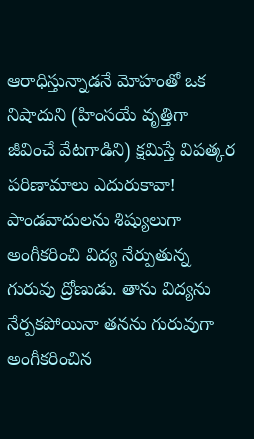ఆరాధిస్తున్నాడనే మోహంతో ఒక నిషాదుని (హింసయే వృత్తిగా జీవించే వేటగాడిని) క్షమిస్తే విపత్కర పరిణామాలు ఎదురుకావా!
పాండవాదులను శిష్యులుగా అంగీకరించి విద్య నేర్పుతున్న గురువు ద్రోణుడు. తాను విద్యను నేర్పకపోయినా తనను గురువుగా అంగీకరించిన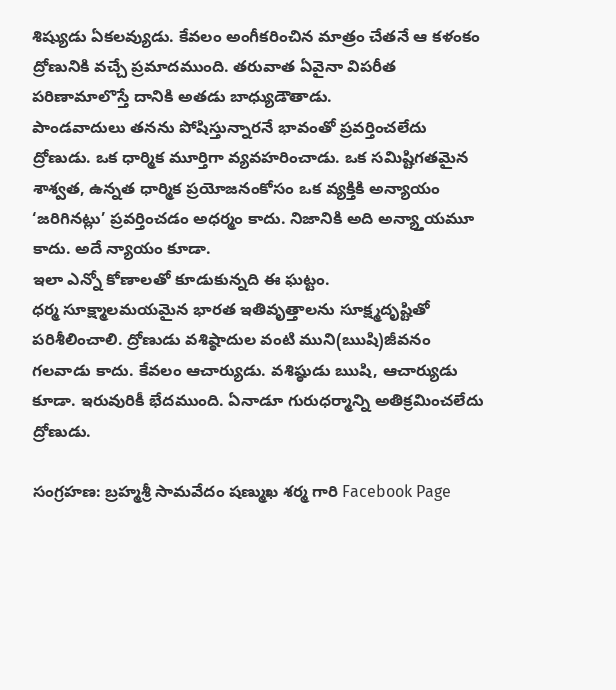శిష్యుడు ఏకలవ్యుడు. కేవలం అంగీకరించిన మాత్రం చేతనే ఆ కళంకం ద్రోణునికి వచ్చే ప్రమాదముంది. తరువాత ఏవైనా విపరీత పరిణామాలొస్తే దానికి అతడు బాధ్యుడౌతాడు.
పాండవాదులు తనను పోషిస్తున్నారనే భావంతో ప్రవర్తించలేదు ద్రోణుడు. ఒక ధార్మిక మూర్తిగా వ్యవహరించాడు. ఒక సమిష్టిగతమైన శాశ్వత, ఉన్నత ధార్మిక ప్రయోజనంకోసం ఒక వ్యక్తికి అన్యాయం ‘జరిగినట్లు’ ప్రవర్తించడం అధర్మం కాదు. నిజానికి అది అన్య్తాయమూ కాదు. అదే న్యాయం కూడా.
ఇలా ఎన్నో కోణాలతో కూడుకున్నది ఈ ఘట్టం.
ధర్మ సూక్ష్మాలమయమైన భారత ఇతివృత్తాలను సూక్ష్మదృష్టితో పరిశీలించాలి. ద్రోణుడు వశిష్ఠాదుల వంటి ముని(ఋషి)జీవనం గలవాడు కాదు. కేవలం ఆచార్యుడు. వశిష్ఠుడు ఋషి, ఆచార్యుడు కూడా. ఇరువురికీ భేదముంది. ఏనాడూ గురుధర్మాన్ని అతిక్రమించలేదు ద్రోణుడు.

సంగ్రహణ: బ్రహ్మశ్రీ సామవేదం షణ్ముఖ శర్మ గారి Facebook Page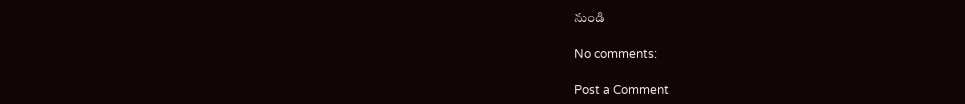నుండి

No comments:

Post a Comment